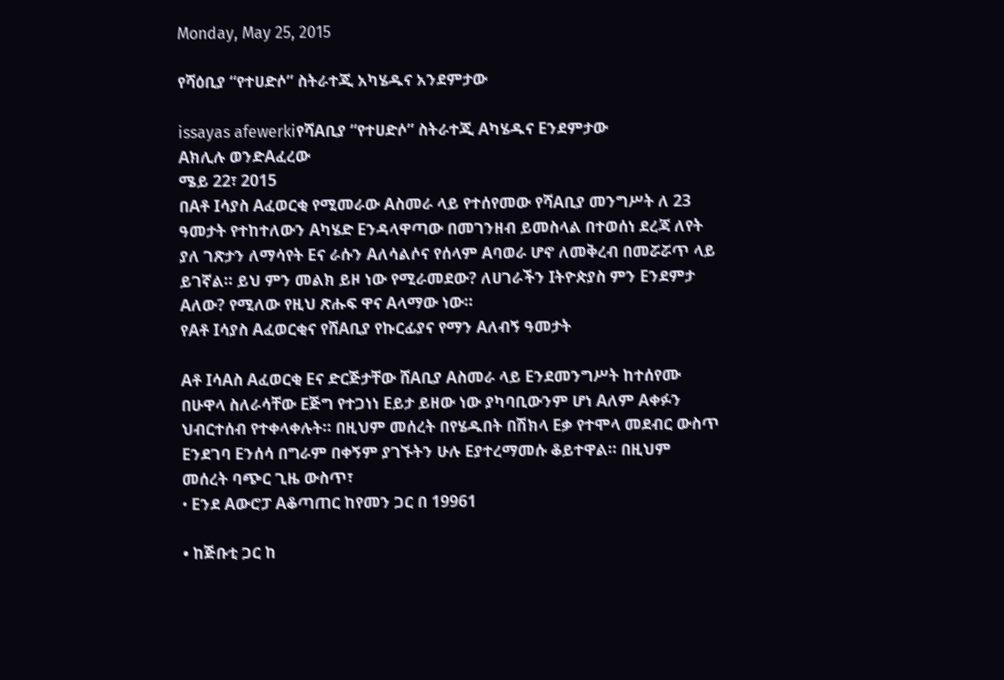Monday, May 25, 2015

የሻዕቢያ “የተሀድሶ” ስትራተጂ አካሄዱና አንደምታው

issayas afewerkiየሻAቢያ “የተሀድሶ” ስትራተጂ Aካሄዱና Eንደምታው
Aክሊሉ ወንድAፈረው
ሜይ 22፣ 2015
በAቶ Iሳያስ Aፈወርቂ የሚመራው Aስመራ ላይ የተሰየመው የሻAቢያ መንግሥት ለ 23
ዓመታት የተከተለውን Aካሄድ Eንዳላዋጣው በመገንዘብ ይመስላል በተወሰነ ደረጃ ለየት
ያለ ገጽታን ለማሳየት Eና ራሱን Aለሳልሶና የሰላም Aባወራ ሆኖ ለመቅረብ በመሯሯጥ ላይ
ይገኛል። ይህ ምን መልክ ይዞ ነው የሚራመደው? ለሀገራችን Iትዮጵያስ ምን Eንደምታ
Aለው? የሚለው የዚህ ጽሑፍ ዋና Aላማው ነው።
የAቶ Iሳያስ Aፈወርቂና የሸAቢያ የኩርፊያና የማን Aለብኝ ዓመታት

Aቶ IሳAስ Aፈወርቂ Eና ድርጅታቸው ሸAቢያ Aስመራ ላይ Eንደመንግሥት ከተሰየሙ
በሁዋላ ስለራሳቸው Eጅግ የተጋነነ Eይታ ይዘው ነው ያካባቢውንም ሆነ Aለም Aቀፉን
ህብርተሰብ የተቀላቀሉት። በዚህም መሰረት በየሄዱበት በሽክላ Eቃ የተሞላ መደብር ውስጥ
Eንደገባ Eንሰሳ በግራም በቀኝም ያገኙትን ሁሉ Eያተረማመሱ ቆይተዋል። በዚህም
መሰረት ባጭር ጊዜ ውስጥ፣
• Eንደ Aውሮፓ Aቆጣጠር ከየመን ጋር በ 19961

• ከጅቡቲ ጋር ከ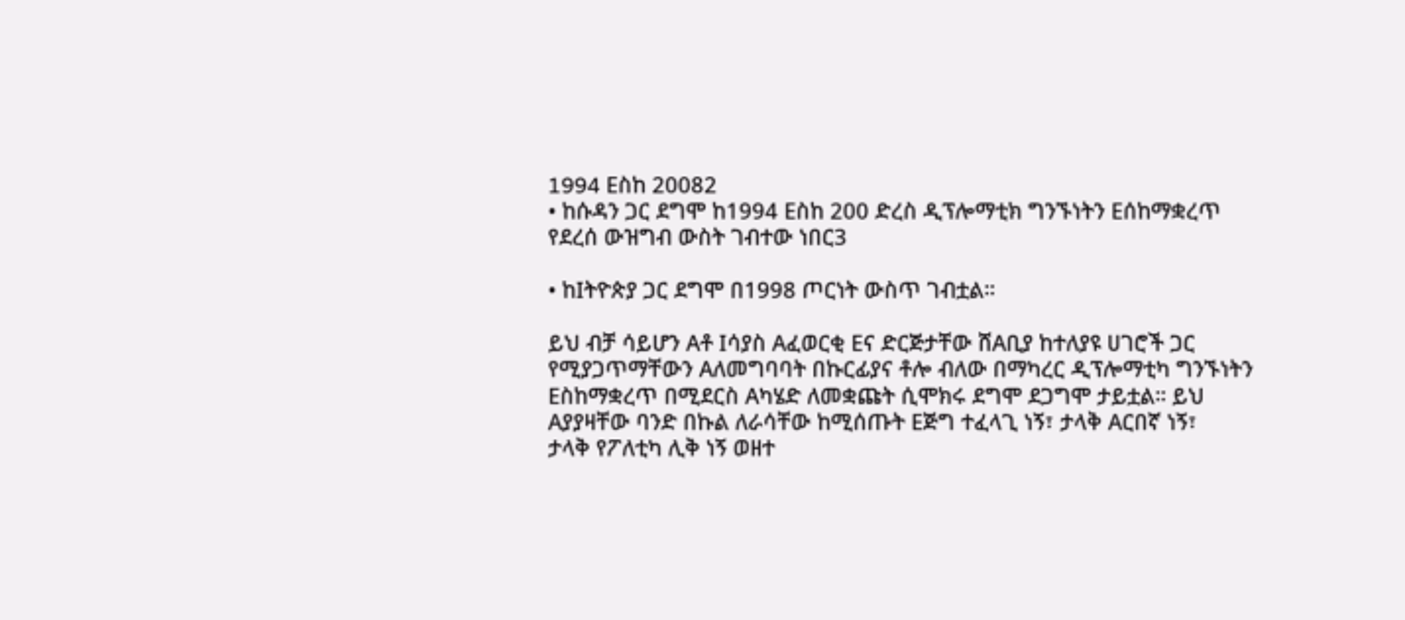1994 Eስከ 20082
• ከሱዳን ጋር ደግሞ ከ1994 Eስከ 200 ድረስ ዲፕሎማቲክ ግንኙነትን Eሰከማቋረጥ
የደረሰ ውዝግብ ውስት ገብተው ነበር3

• ከIትዮጵያ ጋር ደግሞ በ1998 ጦርነት ውስጥ ገብቷል።

ይህ ብቻ ሳይሆን Aቶ Iሳያስ Aፈወርቂ Eና ድርጅታቸው ሸAቢያ ከተለያዩ ሀገሮች ጋር
የሚያጋጥማቸውን Aለመግባባት በኩርፊያና ቶሎ ብለው በማካረር ዲፕሎማቲካ ግንኙነትን
Eስከማቋረጥ በሚደርስ Aካሄድ ለመቋጩት ሲሞክሩ ደግሞ ደጋግሞ ታይቷል። ይህ
Aያያዛቸው ባንድ በኩል ለራሳቸው ከሚሰጡት Eጅግ ተፈላጊ ነኝ፣ ታላቅ Aርበኛ ነኝ፣
ታላቅ የፖለቲካ ሊቅ ነኝ ወዘተ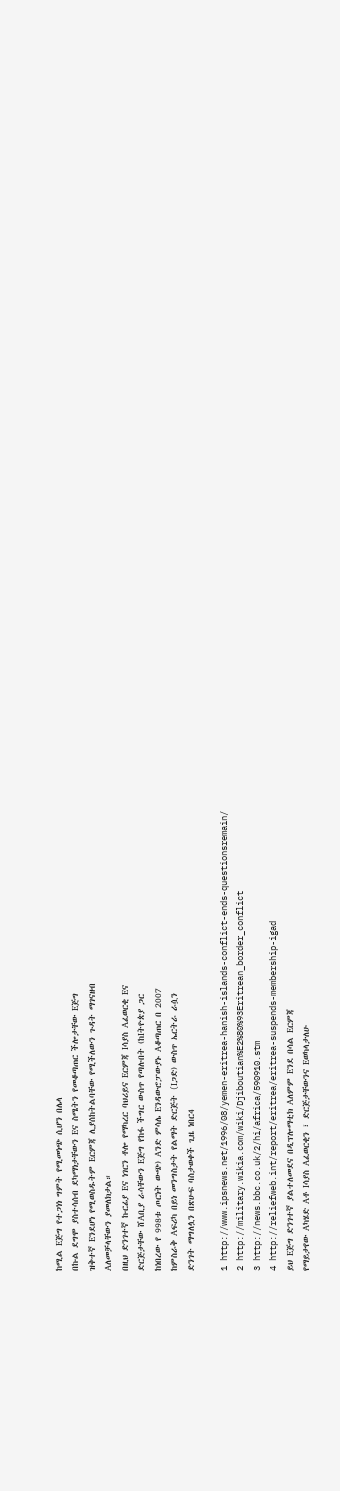ከሚል Eጅግ የተጋነነ ግምት የሚመነጭ ሲሆን በሌላ
በኩል ደግሞ ያስተሳሰብ ደካማነታቸውን Eና ስሜትን የመቆጣጠር ችሎታቸው Eጅግ
ዝቅተኛ Eንደሆነ የሚወስዱትም Eርምጃ ሊያሰከትልባቸው የሚችለውን ጉዳት ማገናዘብ
Aለመቻላቸውን ያመለክታል።
በዚህ ድንገተኛ ኩርፊያ Eና ነገርን ቶሎ የማካረር ባህሪይና Eርምጃ Iሳያስ Aፈወርቂ Eና
ድርጅታቸው ሸAቢያ ራሳቸውን Eጅግ የከፋ ችግር ውስጥ የጣሉበት (ከIትዮጵያ ጋር
ከነበረው የ 998ቱ ጦርነት ውጭ) Aንድ ምሳሌ Eንዳውሮፓውያኑ Aቆጣጠር በ 2007
ከምስራቅ Aፍሪካ በይነ መንግስታት የልማት ድርጅት (Iጋድ) ውስጥ ኤርትራ ራሷን
ድንገት ማግለሏን በጽሁፍ ባስታወቀች ጊዜ ነበር4

1 http://www.ipsnews.net/1996/08/yemen-eritrea-hanish-islands-conflict-ends-questionsremain/
2 http://military.wikia.com/wiki/Djiboutian%E2%80%93Eritrean_border_conflict
3 http://news.bbc.co.uk/2/hi/africa/590910.stm
4 http://reliefweb.int/report/eritrea/eritrea-suspends-membership-igad
ይህ Eጅግ ድንገተኛ ያልተለመደና በዲፕሎማቲክ Aለምም Eንደ በሳል Eርምጃ
የማይታየው Aካሄድ Aቶ Iሳያስ Aፈወርቂን ፣ ድርጅታቸውንና Eወካላታለሁ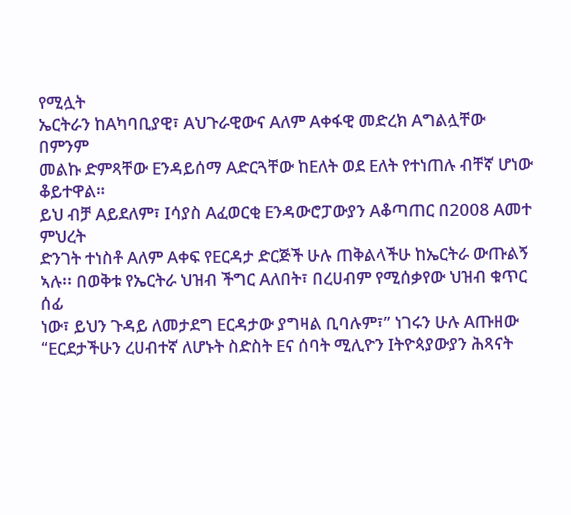የሚሏት
ኤርትራን ከAካባቢያዊ፣ Aህጉራዊውና Aለም Aቀፋዊ መድረክ Aግልሏቸው በምንም
መልኩ ድምጻቸው Eንዳይሰማ Aድርጓቸው ከEለት ወደ Eለት የተነጠሉ ብቸኛ ሆነው
ቆይተዋል።
ይህ ብቻ Aይደለም፣ Iሳያስ Aፈወርቂ Eንዳውሮፓውያን Aቆጣጠር በ2008 Aመተ ምህረት
ድንገት ተነስቶ Aለም Aቀፍ የEርዳታ ድርጅች ሁሉ ጠቅልላችሁ ከኤርትራ ውጡልኝ
ኣሉ፡፡ በወቅቱ የኤርትራ ህዝብ ችግር Aለበት፣ በረሀብም የሚሰቃየው ህዝብ ቁጥር ሰፊ
ነው፣ ይህን ጉዳይ ለመታደግ Eርዳታው ያግዛል ቢባሉም፣” ነገሩን ሁሉ Aጡዘው
“Eርደታችሁን ረሀብተኛ ለሆኑት ስድስት Eና ሰባት ሚሊዮን Iትዮጳያውያን ሕጻናት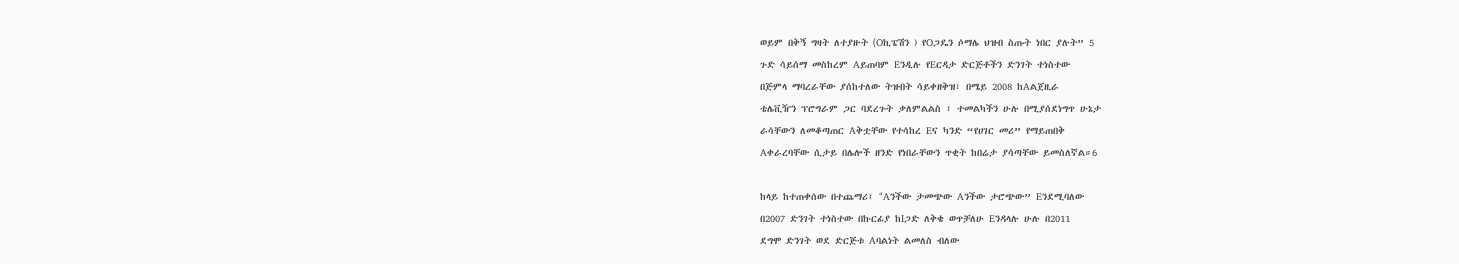ወይም በቅኝ ግዛት ለተያዙት (Oኪፔሽን ) የOጋዴን ሶማሌ ህዝብ ስጡት ነበር ያሉት” 5
ጉድ ሳይሰማ መስከረም Aይጠባም Eንዲሉ የEርዳታ ድርጅቶችን ድንገት ተነስተው
በጅምላ ማባረራቸው ያሰከተለው ትዝብት ሳይቀዘቅዝ፣ በሜይ 2008 ከAልጀዚራ
ቴሌቪዥን ፕሮግራም ጋር ባደረጉት ቃለምልልስ ፣ ተመልካችን ሁሉ በሚያሰደነግጥ ሁኔታ
ራሳቸውን ለመቆጣጠር Aቅቷቸው የተሳከረ Eና ካንድ “የሀገር መሪ” የማይጠበቅ
Aቀራረባቸው ሲታይ በሌሎች ዘንድ የነበራቸውን ጥቂት ከበሬታ ያሳጣቸው ይመስለኛል።6

ከላይ ከተጠቀሰው በተጨማሪ፤ “Aንችው ታመጭው Aንችው ታሮጭው” Eንደሚባለው
በ2007 ድንገት ተነስተው በኩርፊያ ከIጋድ ለቅቄ ወጥቻለሁ Eንዳላሉ ሁሉ በ2011
ደግሞ ድንገት ወደ ድርጅቱ Aባልነት ልመለስ ብለው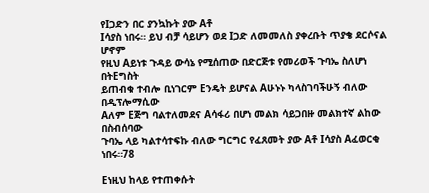የIጋድን በር ያንኳኩት ያው Aቶ
Iሳያስ ነበሩ። ይህ ብቻ ሳይሆን ወደ Iጋድ ለመመለስ ያቀረቡት ጥያቄ ደርሶናል ሆኖም
የዚህ Aይነቱ ጉዳይ ውሳኔ የሚሰጠው በድርጅቱ የመሪወች ጉባኤ ስለሆነ በትEግስት
ይጠብቁ ተብሎ ቢነገርም Eንዴት ይሆናል Aሁኑኑ ካላስገባችሁኝ ብለው በዲፕሎማሲው
Aለም Eጅግ ባልተለመደና Aሳፋሪ በሆነ መልክ ሳይጋበዙ መልክተኛ ልከው በስብሰባው
ጉባኤ ላይ ካልተሳተፍኩ ብለው ግርግር የፈጸመት ያው Aቶ Iሳያስ Aፈወርቂ ነበሩ።78

Eነዚህ ከላይ የተጠቀሱት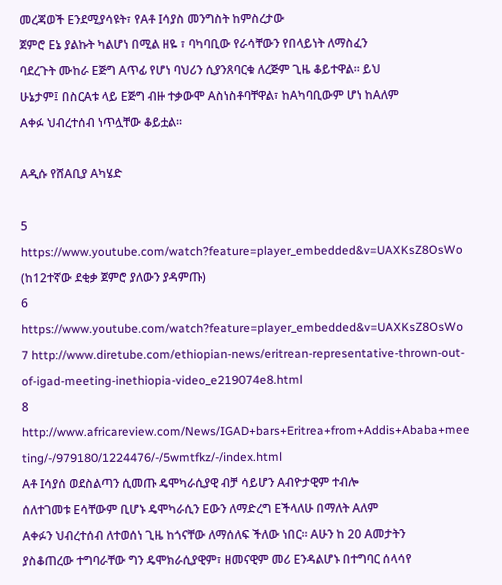መረጃወች Eንደሚያሳዩት፣ የAቶ Iሳያስ መንግስት ከምስረታው
ጀምሮ Eኔ ያልኩት ካልሆነ በሚል ዘዬ ፣ ባካባቢው የራሳቸውን የበላይነት ለማስፈን
ባደረጉት ሙከራ Eጅግ Aጥፊ የሆነ ባህሪን ሲያንጸባርቁ ለረጅም ጊዜ ቆይተዋል። ይህ
ሁኔታም፤ በስርAቱ ላይ Eጅግ ብዙ ተቃውሞ Aስነስቶባቸዋል፣ ከAካባቢውም ሆነ ከAለም
Aቀፉ ህብረተሰብ ነጥሏቸው ቆይቷል።

Aዲሱ የሸAቢያ Aካሄድ

5 https://www.youtube.com/watch?feature=player_embedded&v=UAXKsZ8OsWo
(ከ12ተኛው ደቂቃ ጀምሮ ያለውን ያዳምጡ)
6 https://www.youtube.com/watch?feature=player_embedded&v=UAXKsZ8OsWo
7 http://www.diretube.com/ethiopian-news/eritrean-representative-thrown-out-of-igad-meeting-inethiopia-video_e219074e8.html
8 http://www.africareview.com/News/IGAD+bars+Eritrea+from+Addis+Ababa+mee
ting/-/979180/1224476/-/5wmtfkz/-/index.html
Aቶ Iሳያሰ ወደስልጣን ሲመጡ ዴሞካራሲያዊ ብቻ ሳይሆን Aብዮታዊም ተብሎ
ሰለተገመቱ Eሳቸውም ቢሆኑ ዴሞካራሲን Eውን ለማድረግ Eችላለሁ በማለት Aለም
Aቀፉን ህብረተሰብ ለተወሰነ ጊዜ ከጎናቸው ለማሰለፍ ችለው ነበር። Aሁን ከ 20 Aመታትን
ያስቆጠረው ተግባራቸው ግን ዴሞክራሲያዊም፣ ዘመናዊም መሪ Eንዳልሆኑ በተግባር ሰላሳየ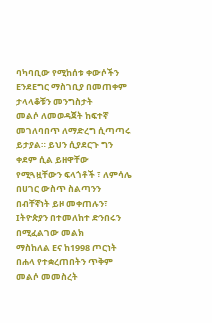ባካባቢው የሚከሰቱ ቀውሶችን EንደEግር ማስገቢያ በመጠቀም ታላላቆቹን መንግስታት
መልሶ ለመወዳጀት ከፍተኛ መገለባበጥ ለማድረግ ሲጣጣሩ ይታያል። ይህን ሲያደርጉ ግን
ቀደም ሲል ይዘዋቸው የሚጓዟቸውን ፍላጎቶች ፣ ለምሳሌ በሀገር ውስጥ ስልጣንን
በብቸኛነት ይዞ መቀጠሉን፣ Iትዮጵያን በተመለከተ ድንበሩን በሚፈልገው መልክ
ማስከለል Eና ከ1998 ጦርነት በሐላ የተቋረጠበትን ጥቅም መልሶ መመስረት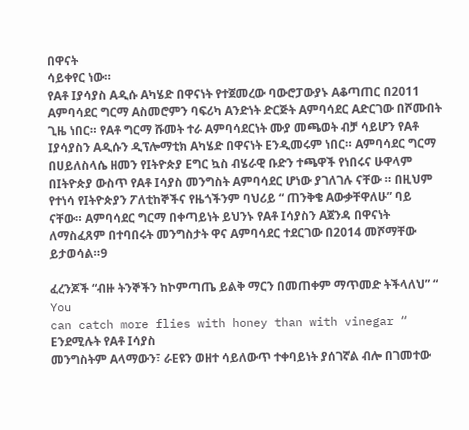በዋናት
ሳይቀየር ነው።
የAቶ Iያሳያስ Aዲሱ Aካሄድ በዋናነት የተጀመረው ባውሮፓውያኑ Aቆጣጠር በ2011
Aምባሳደር ግርማ Aስመሮምን ባፍሪካ Aንድነት ድርጅት Aምባሳደር Aድርገው በሾሙበት
ጊዜ ነበር። የAቶ ግርማ ሹመት ተራ Aምባሳደርነት ሙያ መጫወት ብቻ ሳይሆን የAቶ
Iያሳያስን Aዲሱን ዲፕሎማቲክ Aካሄድ በዋናነት Eንዲመሩም ነበር። Aምባሳደር ግርማ
በሀይለስላሴ ዘመን የIትዮጵያ Eግር ኳስ ብሄራዊ ቡድን ተጫዋች የነበሩና ሁዋላም
በIትዮጵያ ውስጥ የAቶ Iሳያስ መንግስት Aምባሳደር ሆነው ያገለገሉ ናቸው ። በዚህም
የተነሳ የIትዮጵያን ፖለቲከኞችና የዜጎችንም ባህሪይ “ ጠንቅቄ Aውቃቸዋለሁ” ባይ
ናቸው። Aምባሳደር ግርማ በቀጣይነት ይህንኑ የAቶ Iሳያስን Aጀንዳ በዋናነት
ለማስፈጸም በተባበሩት መንግስታት ዋና Aምባሳደር ተደርገው በ2014 መሾማቸው
ይታወሳል።9

ፈረንጆች “ብዙ ትንኞችን ከኮምጣጤ ይልቅ ማርን በመጠቀም ማጥመድ ትችላለህ” “ You
can catch more flies with honey than with vinegar “ Eንደሚሉት የAቶ Iሳያስ
መንግስትም Aላማውን፣ ራEዩን ወዘተ ሳይለውጥ ተቀባይነት ያሰገኛል ብሎ በገመተው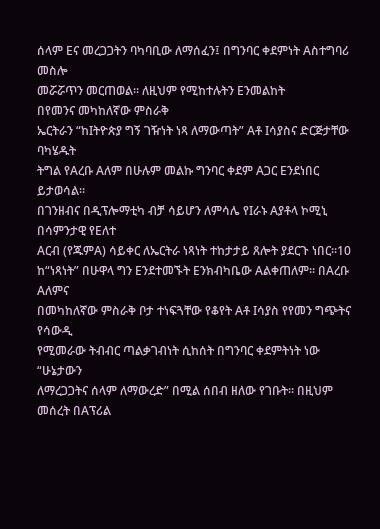ሰላም Eና መረጋጋትን ባካባቢው ለማሰፈን፤ በግንባር ቀደምነት Aስተግባሪ መስሎ
መሯሯጥን መርጠወል። ለዚህም የሚከተሉትን Eንመልከት
በየመንና መካከለኛው ምስራቅ
ኤርትራን “ከIትዮጵያ ግኝ ገዥነት ነጻ ለማውጣት” Aቶ Iሳያስና ድርጅታቸው ባካሄዱት
ትግል የAረቡ Aለም በሁሉም መልኩ ግንባር ቀደም Aጋር Eንደነበር ይታወሳል።
በገንዘብና በዲፕሎማቲካ ብቻ ሳይሆን ለምሳሌ የIራኑ Aያቶላ ኮሚኒ በሳምንታዊ የEለተ
Aርብ (የጁምA) ሳይቀር ለኤርትራ ነጻነት ተከታታይ ጸሎት ያደርጉ ነበር።10
ከ“ነጻነት” በሁዋላ ግን Eንደተመኙት Eንክብካቤው Aልቀጠለም። በAረቡ Aለምና
በመካከለኛው ምስራቅ ቦታ ተነፍጓቸው የቆየት Aቶ Iሳያስ የየመን ግጭትና የሳውዲ
የሚመራው ትብብር ጣልቃገብነት ሲከሰት በግንባር ቀደምትነት ነው “ሁኔታውን
ለማረጋጋትና ሰላም ለማውረድ” በሚል ሰበብ ዘለው የገቡት። በዚህም መሰረት በAፕሪል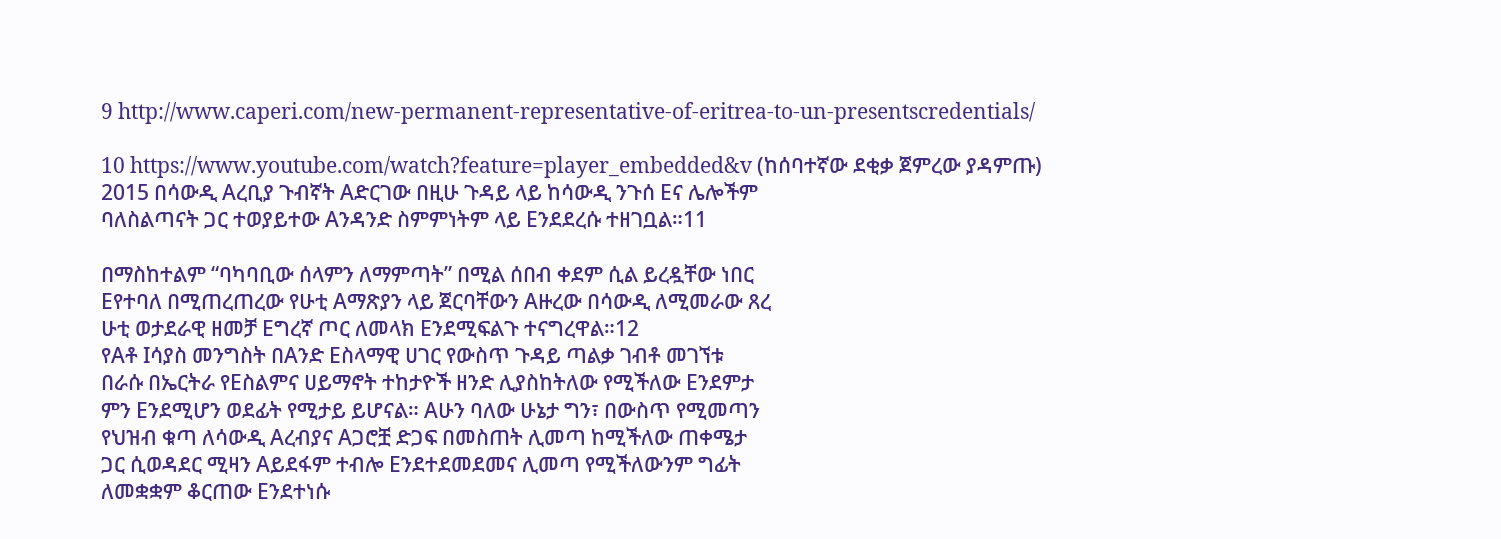9 http://www.caperi.com/new-permanent-representative-of-eritrea-to-un-presentscredentials/

10 https://www.youtube.com/watch?feature=player_embedded&v (ከሰባተኛው ደቂቃ ጀምረው ያዳምጡ)
2015 በሳውዲ Aረቢያ ጉብኛት Aድርገው በዚሁ ጉዳይ ላይ ከሳውዲ ንጉሰ Eና ሌሎችም
ባለስልጣናት ጋር ተወያይተው Aንዳንድ ስምምነትም ላይ Eንደደረሱ ተዘገቧል።11

በማስከተልም “ባካባቢው ሰላምን ለማምጣት” በሚል ሰበብ ቀደም ሲል ይረዷቸው ነበር
Eየተባለ በሚጠረጠረው የሁቲ Aማጽያን ላይ ጀርባቸውን Aዙረው በሳውዲ ለሚመራው ጸረ
ሁቲ ወታደራዊ ዘመቻ Eግረኛ ጦር ለመላክ Eንደሚፍልጉ ተናግረዋል።12
የAቶ Iሳያስ መንግስት በAንድ Eስላማዊ ሀገር የውስጥ ጉዳይ ጣልቃ ገብቶ መገኘቱ
በራሱ በኤርትራ የEስልምና ሀይማኖት ተከታዮች ዘንድ ሊያስከትለው የሚችለው Eንደምታ
ምን Eንደሚሆን ወደፊት የሚታይ ይሆናል። Aሁን ባለው ሁኔታ ግን፣ በውስጥ የሚመጣን
የህዝብ ቁጣ ለሳውዲ Aረብያና Aጋሮቿ ድጋፍ በመስጠት ሊመጣ ከሚችለው ጠቀሜታ
ጋር ሲወዳደር ሚዛን Aይደፋም ተብሎ Eንደተደመደመና ሊመጣ የሚችለውንም ግፊት
ለመቋቋም ቆርጠው Eንደተነሱ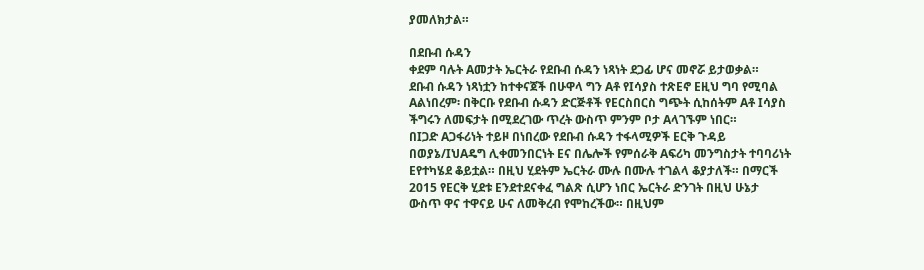ያመለክታል።

በደቡብ ሱዳን
ቀደም ባሉት Aመታት ኤርትራ የደቡብ ሱዳን ነጻነት ደጋፊ ሆና መኖሯ ይታወቃል።
ደቡብ ሱዳን ነጻነቷን ከተቀናጀች በሁዋላ ግን Aቶ የIሳያስ ተጽEኖ Eዚህ ግባ የሚባል
Aልነበረም፡ በቅርቡ የደቡብ ሱዳን ድርጅቶች የEርስበርስ ግጭት ሲከሰትም Aቶ Iሳያስ
ችግሩን ለመፍታት በሚደረገው ጥረት ውስጥ ምንም ቦታ Aላገኙም ነበር።
በIጋድ Aጋፋሪነት ተይዞ በነበረው የደቡብ ሱዳን ተፋላሚዎች Eርቅ ጉዳይ
በወያኔ/IህAዴግ ሊቀመንበርነት Eና በሌሎች የምሰራቅ Aፍሪካ መንግስታት ተባባሪነት
Eየተካሄደ ቆይቷል። በዚህ ሂደትም ኤርትራ ሙሉ በሙሉ ተገልላ ቆያታለች። በማርች
2015 የEርቅ ሂደቱ Eንደተደናቀፈ ግልጽ ሲሆን ነበር ኤርትራ ድንገት በዚህ ሁኔታ
ውስጥ ዋና ተዋናይ ሁና ለመቅረብ የሞከረችው። በዚህም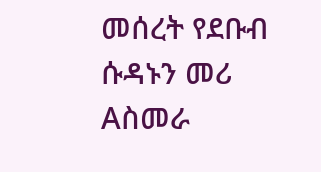መሰረት የደቡብ ሱዳኑን መሪ
Aስመራ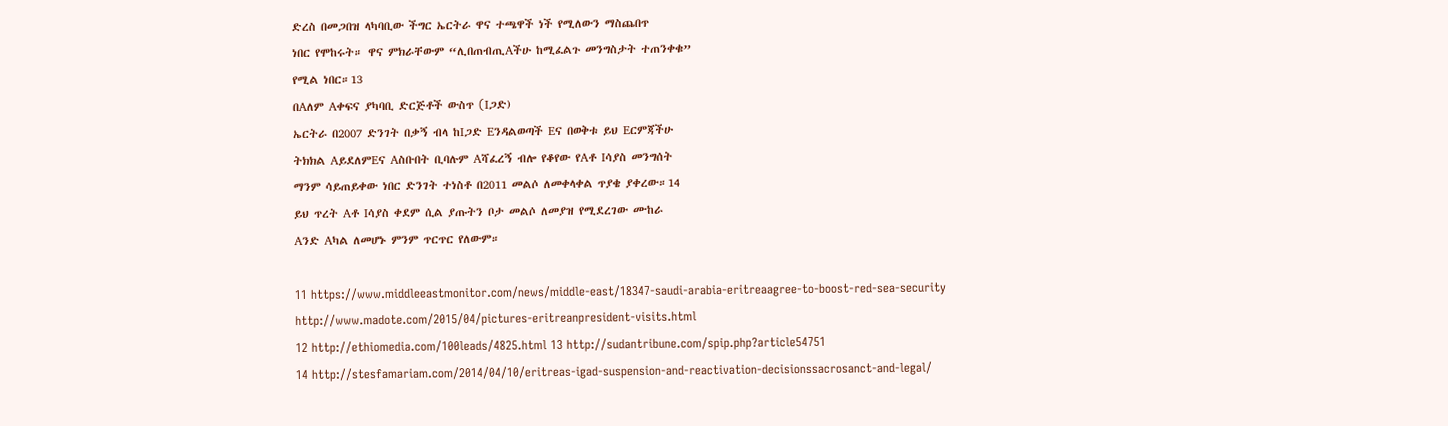ድረስ በመጋበዝ ላካባቢው ችግር ኤርትራ ዋና ተጫዋች ነች የሚለውን ማስጨበጥ
ነበር የሞከሩት። ዋና ምክራቸውም “ሊበጠብጢAችሁ ከሚፈልጉ መንግስታት ተጠንቀቁ”
የሚል ነበር።13
በAለም Aቀፍና ያካባቢ ድርጅቶች ውስጥ (Iጋድ)
ኤርትራ በ2007 ድንገት በቃኝ ብላ ከIጋድ Eንዳልወጣች Eና በወቅቱ ይህ Eርምጃችሁ
ትክክል AይደለምEና Aስቡበት ቢባሉም Aሻፈረኝ ብሎ የቆየው የAቶ Iሳያስ መንግሰት
ማንም ሳይጠይቀው ነበር ድንገት ተነስቶ በ2011 መልሶ ለመቀላቀል ጥያቄ ያቀረው።14
ይህ ጥረት Aቶ Iሳያስ ቀደም ሲል ያጡትን ቦታ መልሶ ለመያዝ የሚደረገው ሙከራ
Aንድ Aካል ለመሆኑ ምንም ጥርጥር የለውም።

11 https://www.middleeastmonitor.com/news/middle-east/18347-saudi-arabia-eritreaagree-to-boost-red-sea-security
http://www.madote.com/2015/04/pictures-eritreanpresident-visits.html
12 http://ethiomedia.com/100leads/4825.html 13 http://sudantribune.com/spip.php?article54751
14 http://stesfamariam.com/2014/04/10/eritreas-igad-suspension-and-reactivation-decisionssacrosanct-and-legal/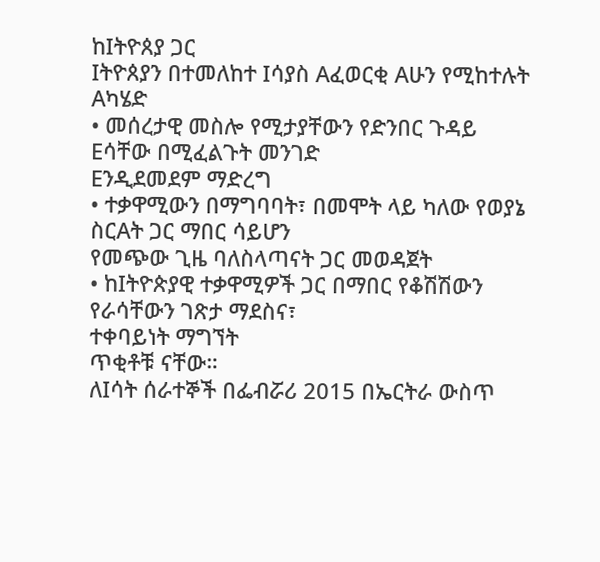ከIትዮጰያ ጋር
Iትዮጰያን በተመለከተ Iሳያስ Aፈወርቂ Aሁን የሚከተሉት Aካሄድ
• መሰረታዊ መስሎ የሚታያቸውን የድንበር ጉዳይ Eሳቸው በሚፈልጉት መንገድ
Eንዲደመደም ማድረግ
• ተቃዋሚውን በማግባባት፣ በመሞት ላይ ካለው የወያኔ ስርAት ጋር ማበር ሳይሆን
የመጭው ጊዜ ባለስላጣናት ጋር መወዳጀት
• ከIትዮጵያዊ ተቃዋሚዎች ጋር በማበር የቆሽሽውን የራሳቸውን ገጽታ ማደስና፣
ተቀባይነት ማግኘት
ጥቂቶቹ ናቸው።
ለIሳት ሰራተኞች በፌብሯሪ 2015 በኤርትራ ውስጥ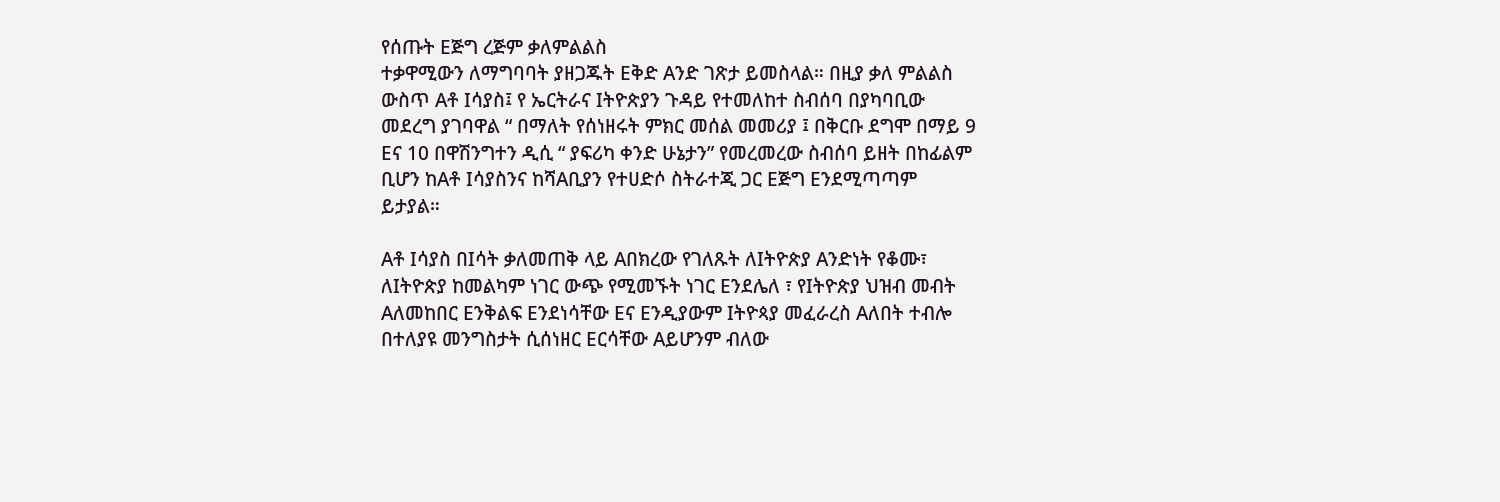የሰጡት Eጅግ ረጅም ቃለምልልስ
ተቃዋሚውን ለማግባባት ያዘጋጁት Eቅድ Aንድ ገጽታ ይመስላል። በዚያ ቃለ ምልልስ
ውስጥ Aቶ Iሳያስ፤ የ ኤርትራና Iትዮጵያን ጉዳይ የተመለከተ ስብሰባ በያካባቢው
መደረግ ያገባዋል “ በማለት የሰነዘሩት ምክር መሰል መመሪያ ፤ በቅርቡ ደግሞ በማይ 9
Eና 10 በዋሽንግተን ዲሲ “ ያፍሪካ ቀንድ ሁኔታን” የመረመረው ስብሰባ ይዘት በከፊልም
ቢሆን ከAቶ Iሳያስንና ከሻAቢያን የተሀድሶ ስትራተጂ ጋር Eጅግ Eንደሚጣጣም
ይታያል።

Aቶ Iሳያስ በIሳት ቃለመጠቅ ላይ Aበክረው የገለጹት ለIትዮጵያ Aንድነት የቆሙ፣
ለIትዮጵያ ከመልካም ነገር ውጭ የሚመኙት ነገር Eንደሌለ ፣ የIትዮጵያ ህዝብ መብት
Aለመከበር Eንቅልፍ Eንደነሳቸው Eና Eንዲያውም Iትዮጳያ መፈራረስ Aለበት ተብሎ
በተለያዩ መንግስታት ሲሰነዘር Eርሳቸው Aይሆንም ብለው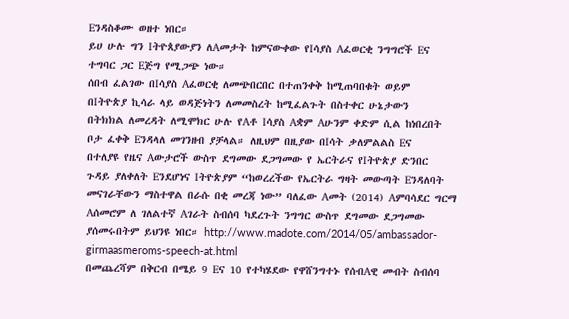Eንዳስቆሙ ወዘተ ነበር።
ይሀ ሁሉ ግን Iትዮጰያውያን ለAመታት ከምናውቀው የIሳያስ Aፈወርቂ ንግግሮች Eና
ተግባር ጋር Eጅግ የሚጋጭ ነው።
ሰበብ ፈልገው በIሳያስ Aፈወርቂ ለመጭበርበር በተጠንቀቅ ከሚጠባበቁት ወይም
በIትዮጵያ ኪሳራ ላይ ወዳጅነትን ለመመስረት ከሚፈልጉት በስተቀር ሁኔታውን
በትክክል ለመረዳት ለሚሞክር ሁሉ የAቶ Iሳያስ Aቋም Aሁንም ቀድም ሲል ከነበረበት
ቦታ ፈቀቅ Eንዳላለ መገንዘብ ያቻላል። ለዚህም በዚያው በIሳት ቃለምልልስ Eና
በተለያዩ የዜና Aውታሮች ውስጥ ደግመው ደጋግመው የ ኤርትራና የIትዮጵያ ድንበር
ጉዳይ ያለቀለት Eንደሆነና Iትዮጵያም “ከወረረችው የኤርትራ ግዛት መውጣት Eንዳለባት
መናገራቸውን ማስተዋል በራሱ በቂ መረጃ ነው” ባለፈው Aመት (2014) Aምባሳደር ግርማ
Aሰመሮም ለ ገለልተኛ Aገራት ስብሰባ ካደረጉት ንግግር ውስጥ ደግመው ደጋግመው
ያሰመሩበትም ይህንዩ ነበር። http://www.madote.com/2014/05/ambassador-girmaasmeroms-speech-at.html
በመጨረሻም በቅርብ በሜይ 9 Eና 10 የተካሄደው የዋሸንግተኑ የሰብAዊ መብት ስብሰባ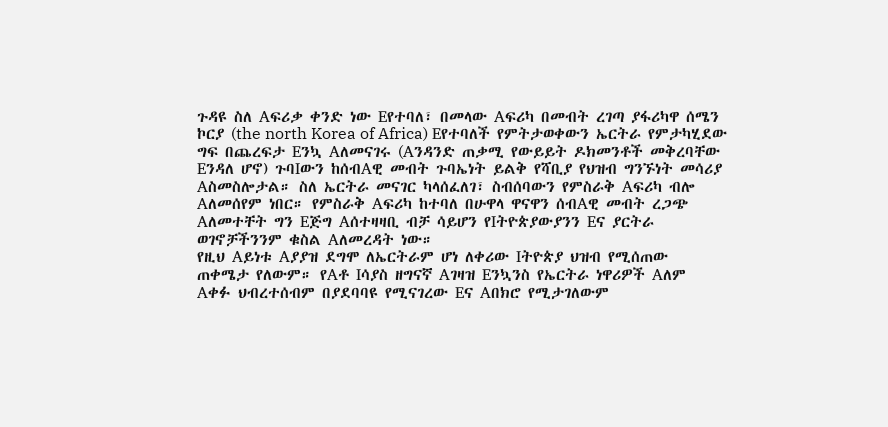ጉዳዩ ስለ Aፍሪቃ ቀንድ ነው Eየተባለ፣ በመላው Aፍሪካ በመብት ረገጣ ያፋሪካዋ ሰሜን
ኮርያ (the north Korea of Africa) Eየተባለች የምትታወቀውን ኤርትራ የምታካሂደው
ግፍ በጨረፍታ Eንኳ Aለመናገሩ (Aንዳንድ ጠቃሚ የውይይት ዶክመንቶች መቅረባቸው
Eንዳለ ሆኖ) ጉባIውን ከሰብAዊ መብት ጉባኤነት ይልቅ የሻቢያ የህዝብ ግንኙነት መሳሪያ
Aስመስሎታል። ስለ ኤርትራ መናገር ካላሰፈለገ፣ ስብሰባውን የምስራቅ Aፍሪካ ብሎ
Aለመሰየም ነበር። የምስራቅ Aፍሪካ ከተባለ በሁዋላ ዋናዋን ሰብAዊ መብት ረጋጭ
Aለመተቸት ግን Eጅግ Aሰተዛዛቢ ብቻ ሳይሆን የIትዮጵያውያንን Eና ያርትራ
ወገኖቻችንንም ቁስል Aለመረዳት ነው።
የዚህ Aይነቱ Aያያዝ ደግሞ ለኤርትራም ሆነ ለቀሪው Iትዮጵያ ህዝብ የሚሰጠው
ጠቀሜታ የለውም። የAቶ Iሳያስ ዘግናኛ Aገዛዝ Eንኳንስ የኤርትራ ነዋሪዎች Aለም
Aቀፉ ህብረተሰብም በያደባባዩ የሚናገረው Eና Aበክሮ የሚታገለውም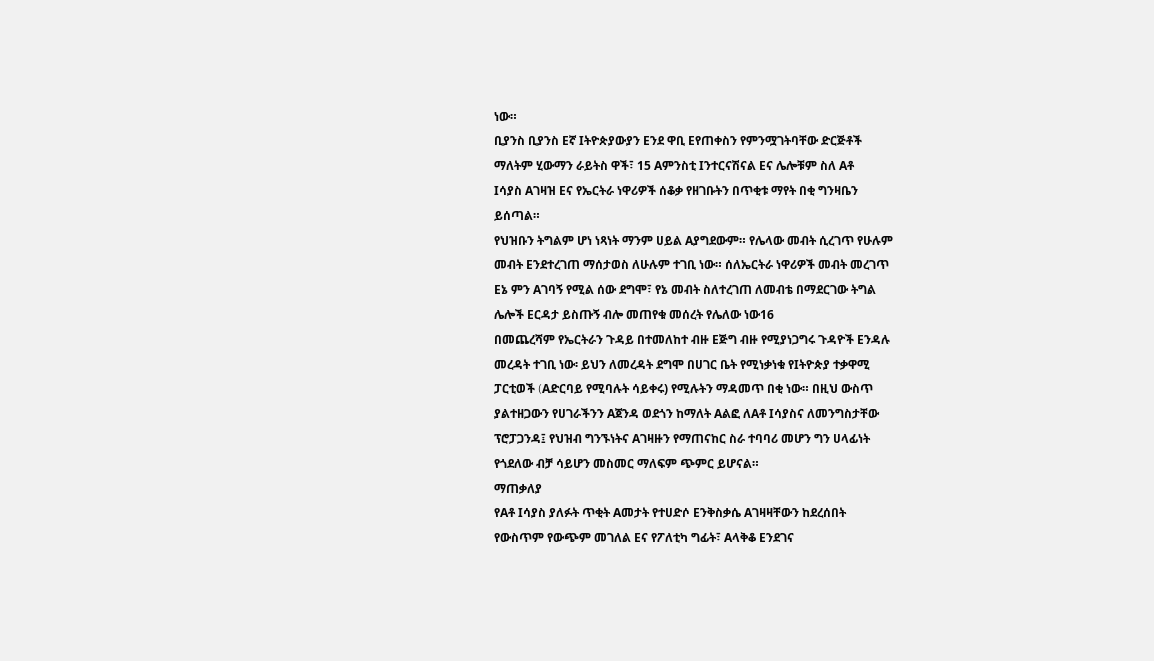ነው።
ቢያንስ ቢያንስ Eኛ Iትዮጵያውያን Eንደ ዋቢ Eየጠቀስን የምንሟገትባቸው ድርጅቶች
ማለትም ሂውማን ራይትስ ዋች፣ 15 Aምንስቲ Iንተርናሽናል Eና ሌሎቹም ስለ Aቶ
Iሳያስ Aገዛዝ Eና የኤርትራ ነዋሪዎች ሰቆቃ የዘገቡትን በጥቂቱ ማየት በቂ ግንዛቤን
ይሰጣል።
የህዝቡን ትግልም ሆነ ነጻነት ማንም ሀይል Aያግደውም። የሌላው መብት ሲረገጥ የሁሉም
መብት Eንደተረገጠ ማሰታወስ ለሁሉም ተገቢ ነው። ሰለኤርትራ ነዋሪዎች መብት መረገጥ
Eኔ ምን Aገባኝ የሚል ሰው ደግሞ፣ የኔ መብት ስለተረገጠ ለመብቴ በማደርገው ትግል
ሌሎች Eርዳታ ይስጡኝ ብሎ መጠየቁ መሰረት የሌለው ነው16
በመጨረሻም የኤርትራን ጉዳይ በተመለከተ ብዙ Eጅግ ብዙ የሚያነጋግሩ ጉዳዮች Eንዳሉ
መረዳት ተገቢ ነው፡ ይህን ለመረዳት ደግሞ በሀገር ቤት የሚነቃነቁ የIትዮጵያ ተቃዋሚ
ፓርቲወች (Aድርባይ የሚባሉት ሳይቀሩ) የሚሉትን ማዳመጥ በቂ ነው። በዚህ ውስጥ
ያልተዘጋውን የሀገራችንን Aጀንዳ ወደጎን ከማለት Aልፎ ለAቶ Iሳያስና ለመንግስታቸው
ፕሮፓጋንዳ፤ የህዝብ ግንኙነትና Aገዛዙን የማጠናከር ስራ ተባባሪ መሆን ግን ሀላፊነት
የጎደለው ብቻ ሳይሆን መስመር ማለፍም ጭምር ይሆናል።
ማጠቃለያ
የAቶ Iሳያስ ያለፉት ጥቂት Aመታት የተሀድሶ Eንቅስቃሴ Aገዛዛቸውን ከደረሰበት
የውስጥም የውጭም መገለል Eና የፖለቲካ ግፊት፣ Aላቅቆ Eንደገና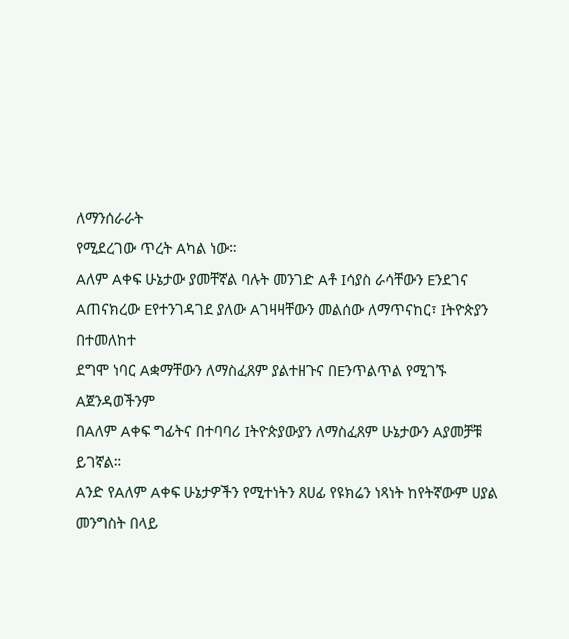ለማንሰራራት
የሚደረገው ጥረት Aካል ነው።
Aለም Aቀፍ ሁኔታው ያመቸኛል ባሉት መንገድ Aቶ Iሳያስ ራሳቸውን Eንደገና
Aጠናክረው Eየተንገዳገደ ያለው Aገዛዛቸውን መልሰው ለማጥናከር፣ Iትዮጵያን በተመለከተ
ደግሞ ነባር Aቋማቸውን ለማስፈጸም ያልተዘጉና በEንጥልጥል የሚገኙ Aጀንዳወችንም
በAለም Aቀፍ ግፊትና በተባባሪ Iትዮጵያውያን ለማስፈጸም ሁኔታውን Aያመቻቹ
ይገኛል።
Aንድ የAለም Aቀፍ ሁኔታዎችን የሚተነትን ጸሀፊ የዩክሬን ነጻነት ከየትኛውም ሀያል
መንግስት በላይ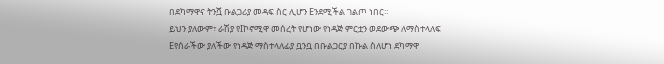በደካማዋና ትንሿ ቡልጋሪያ መዳፍ ስር ሊሆን Eንደሚችል ገልጦ ነበር።
ይህን ያለውም፣ ራሽያ የIኮኖሚዋ መሰረት የሆነው የነዳጅ ምርቷን ወደውጭ ለማስተላለፍ
Eየሰራችው ያለችው የነዳጅ ማስተላለፊያ ቧንቧ በቡልጋርያ በኩል ስለሆነ ደካማዋ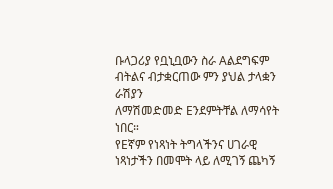ቡላጋሪያ የቧኒቧውን ስራ Aልደግፍም ብትልና ብታቋርጠው ምን ያህል ታላቋን ራሽያን
ለማሽመድመድ Eንደምትቸል ለማሳየት ነበር።
የEኛም የነጻነት ትግላችንና ሀገራዊ ነጻነታችን በመሞት ላይ ለሚገኝ ጨካኝ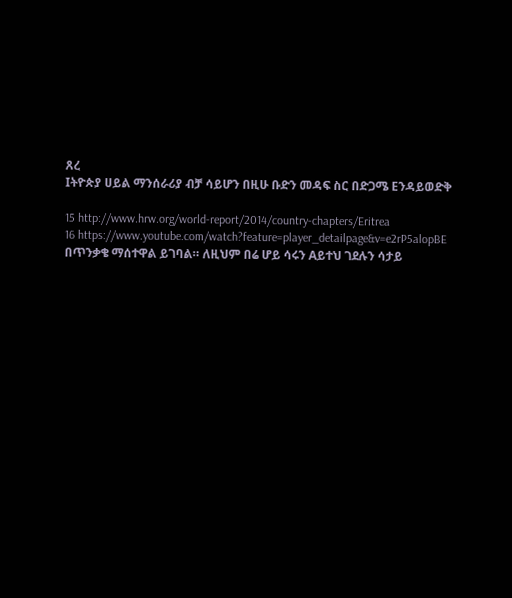ጸረ
Iትዮጵያ ሀይል ማንሰራሪያ ብቻ ሳይሆን በዚሁ ቡድን መዳፍ ስር በድጋሜ Eንዳይወድቅ

15 http://www.hrw.org/world-report/2014/country-chapters/Eritrea
16 https://www.youtube.com/watch?feature=player_detailpage&v=e2rP5alopBE
በጥንቃቄ ማሰተዋል ይገባል። ለዚህም በሬ ሆይ ሳሩን Aይተህ ገደሉን ሳታይ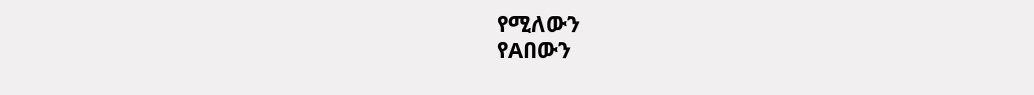የሚለውን
የAበውን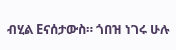ብሂል Eናሰታውስ። ጎበዝ ነገሩ ሁሉ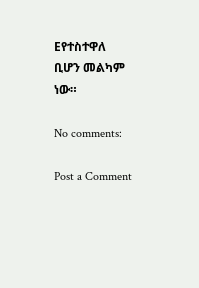Eየተስተዋለ ቢሆን መልካም ነው።

No comments:

Post a Comment